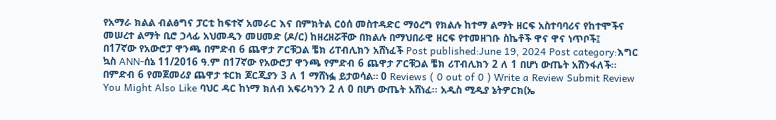የአማራ ክልል ብልፅግና ፓርቲ ከፍተኛ አመራር እና በምክትል ርዕሰ መስተዳድር ማዕረግ የክልሉ ከተማ ልማት ዘርፍ አስተባባሪና የከተሞችና መሠረተ ልማት ቢሮ ኃላፊ አህመዲን መሀመድ (ዶ/ር) ከዘረዘሯቸው በክልሉ በማህበራዊ ዘርፍ የተመዘገቡ ስኬቶች ዋና ዋና ነጥቦች፤
በ17ኛው የአውሮፓ ዋንጫ በምድብ 6 ጨዋታ ፖርቹጋል ቼክ ሪፐብሊክን አሸነፈች Post published:June 19, 2024 Post category:እግር ኳስ ANN-ሰኔ 11/2016 ዓ.ም በ17ኛው የአውሮፓ ዋንጫ የምድብ 6 ጨዋታ ፖርቹጋል ቼክ ሪፐብሊክን 2 ለ 1 በሆነ ውጤት አሸንፋለች፡፡ በምድብ 6 የመጀመሪያ ጨዋታ ቱርክ ጆርጂያን 3 ለ 1 ማሸነፏ ይታወሳል። 0 Reviews ( 0 out of 0 ) Write a Review Submit Review You Might Also Like ባህር ዳር ከነማ ክለብ አፍሪካንን 2 ለ 0 በሆነ ውጤት አሸነፈ፡፡ አዲስ ሚዲያ ኔትዎርክ(ኤ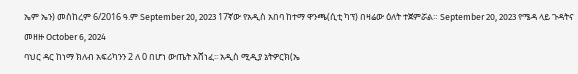ኤም ኤን) መስከረም 6/2016 ዓ.ም September 20, 2023 17ኛው የአዲስ አበባ ከተማ ዋንጫ(ሲቲ ካፕ) በዛሬው ዕለት ተጀምሯል። September 20, 2023 የሜዳ ላይ ጉዳትና መዘዙ October 6, 2024
ባህር ዳር ከነማ ክለብ አፍሪካንን 2 ለ 0 በሆነ ውጤት አሸነፈ፡፡ አዲስ ሚዲያ ኔትዎርክ(ኤ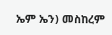ኤም ኤን) መስከረም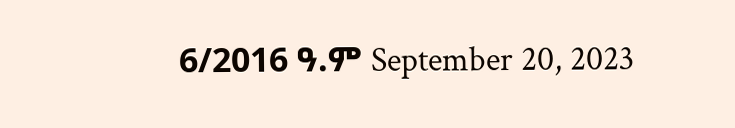6/2016 ዓ.ም September 20, 2023